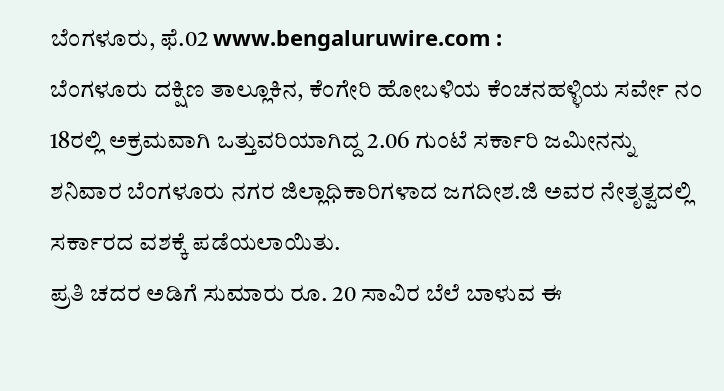ಬೆಂಗಳೂರು, ಫೆ.02 www.bengaluruwire.com :
ಬೆಂಗಳೂರು ದಕ್ಷಿಣ ತಾಲ್ಲೂಕಿನ, ಕೆಂಗೇರಿ ಹೋಬಳಿಯ ಕೆಂಚನಹಳ್ಳಿಯ ಸರ್ವೇ ನಂ 18ರಲ್ಲಿ ಅಕ್ರಮವಾಗಿ ಒತ್ತುವರಿಯಾಗಿದ್ದ 2.06 ಗುಂಟೆ ಸರ್ಕಾರಿ ಜಮೀನನ್ನು ಶನಿವಾರ ಬೆಂಗಳೂರು ನಗರ ಜಿಲ್ಲಾಧಿಕಾರಿಗಳಾದ ಜಗದೀಶ.ಜಿ ಅವರ ನೇತೃತ್ವದಲ್ಲಿ ಸರ್ಕಾರದ ವಶಕ್ಕೆ ಪಡೆಯಲಾಯಿತು.
ಪ್ರತಿ ಚದರ ಅಡಿಗೆ ಸುಮಾರು ರೂ. 20 ಸಾವಿರ ಬೆಲೆ ಬಾಳುವ ಈ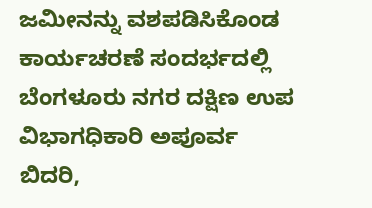ಜಮೀನನ್ನು ವಶಪಡಿಸಿಕೊಂಡ ಕಾರ್ಯಚರಣೆ ಸಂದರ್ಭದಲ್ಲಿ ಬೆಂಗಳೂರು ನಗರ ದಕ್ಷಿಣ ಉಪ ವಿಭಾಗಧಿಕಾರಿ ಅಪೂರ್ವ ಬಿದರಿ,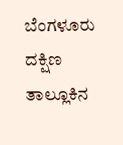ಬೆಂಗಳೂರು ದಕ್ಷಿಣ ತಾಲ್ಲೂಕಿನ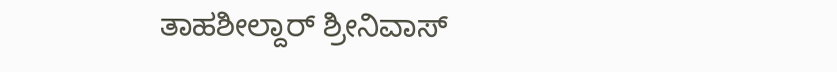ತಾಹಶೀಲ್ದಾರ್ ಶ್ರೀನಿವಾಸ್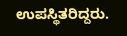ಉಪಸ್ಥಿತರಿದ್ದರು.